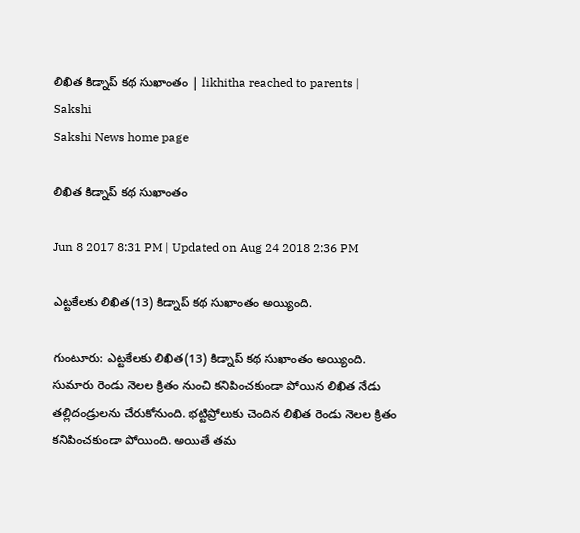లిఖిత కిడ్నాప్‌ కథ సుఖాంతం | likhitha reached to parents | Sakshi
Sakshi News home page

లిఖిత కిడ్నాప్‌ కథ సుఖాంతం

Jun 8 2017 8:31 PM | Updated on Aug 24 2018 2:36 PM

ఎట్టకేలకు లిఖిత(13) కిడ్నాప్‌ కథ సుఖాంతం అయ్యింది.

గుంటూరు: ఎట్టకేలకు లిఖిత(13) కిడ్నాప్‌ కథ సుఖాంతం అయ్యింది. సుమారు రెండు నెలల క్రితం నుంచి కనిపించకుండా పోయిన లిఖిత నేడు తల్లిదండ్రులను చేరుకోనుంది. భట్టిప్రోలుకు చెందిన లిఖిత రెండు నెలల క్రితం కనిపించకుండా పోయింది. అయితే తమ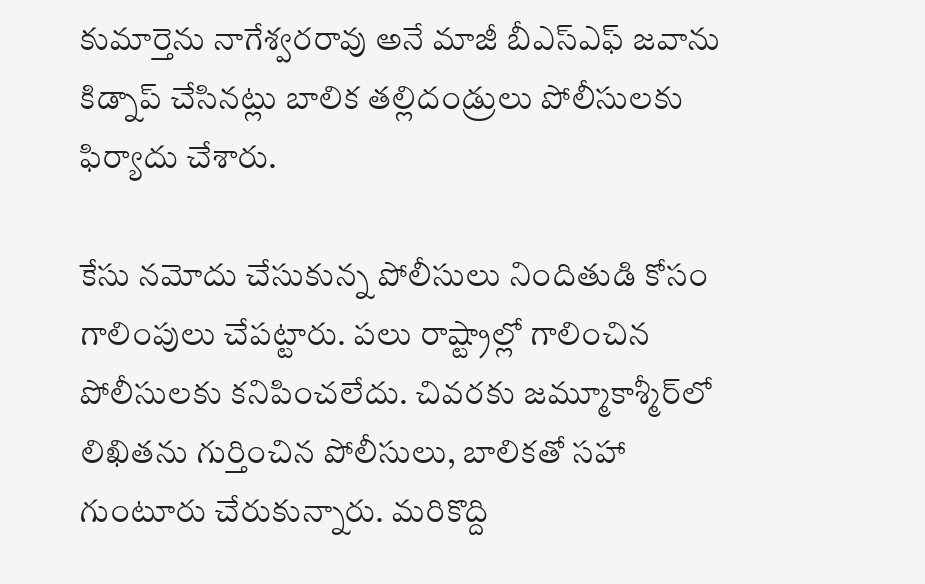కుమార్తెను నాగేశ్వరరావు అనే మాజీ బీఎస్‌ఎఫ్‌ జవాను కిడ్నాప్‌ చేసినట్లు బాలిక తల్లిదండ్రులు పోలీసులకు ఫిర్యాదు చేశారు.

కేసు నమోదు చేసుకున్న పోలీసులు నిందితుడి కోసం గాలింపులు చేపట్టారు. పలు రాష్ట్రాల్లో గాలించిన పోలీసులకు కనిపించలేదు. చివరకు జమ్మూకాశ్మీర్‌లో లిఖితను గుర్తించిన పోలీసులు, బాలికతో సహా గుంటూరు చేరుకున్నారు. మరికొద్ది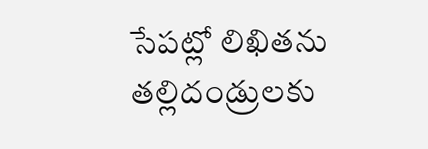సేపట్లో లిఖితను తల్లిదండ్రులకు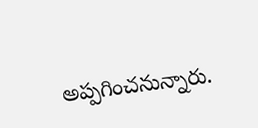అప్పగించనున్నారు.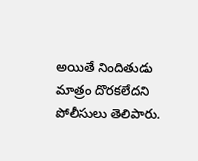అయితే నిందితుడు మాత్రం దొరకలేదని పోలీసులు తెలిపారు.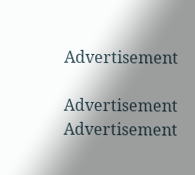Advertisement

Advertisement
Advertisement